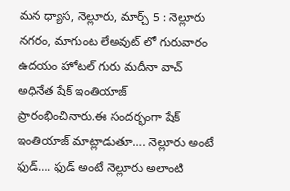మన ధ్యాస, నెల్లూరు, మార్చ్ 5 : నెల్లూరు నగరం, మాగుంట లేఅవుట్ లో గురువారం ఉదయం హోటల్ గురు మదీనా వాచ్ అధినేత షేక్ ఇంతియాజ్ ప్రారంభించినారు.ఈ సందర్భంగా షేక్ ఇంతియాజ్ మాట్లాడుతూ…. నెల్లూరు అంటే ఫుడ్…. ఫుడ్ అంటే నెల్లూరు అలాంటి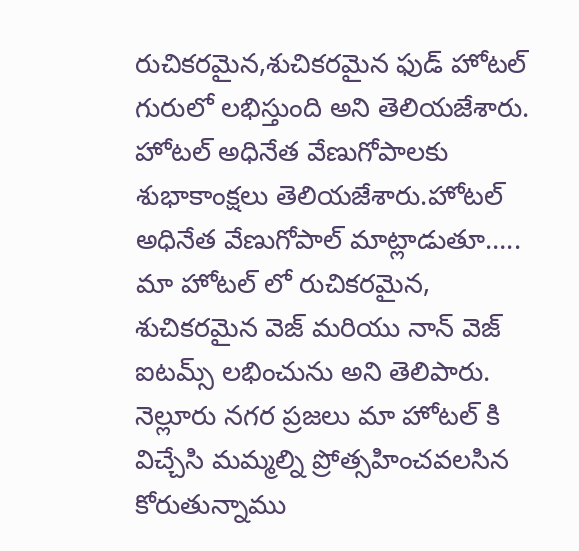రుచికరమైన,శుచికరమైన ఫుడ్ హోటల్ గురులో లభిస్తుంది అని తెలియజేశారు. హోటల్ అధినేత వేణుగోపాలకు శుభాకాంక్షలు తెలియజేశారు.హోటల్ అధినేత వేణుగోపాల్ మాట్లాడుతూ….. మా హోటల్ లో రుచికరమైన, శుచికరమైన వెజ్ మరియు నాన్ వెజ్ ఐటమ్స్ లభించును అని తెలిపారు. నెల్లూరు నగర ప్రజలు మా హోటల్ కి విచ్చేసి మమ్మల్ని ప్రోత్సహించవలసిన కోరుతున్నాము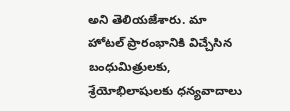అని తెలియజేశారు. మా హోటల్ ప్రారంభానికి విచ్చేసిన బంధుమిత్రులకు, శ్రేయోభిలాషులకు ధన్యవాదాలు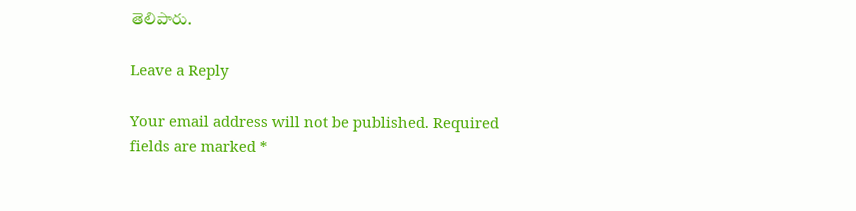తెలిపారు.

Leave a Reply

Your email address will not be published. Required fields are marked *